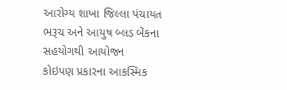આરોગ્ય શાખા જિલ્લા પંચાયત ભરૂચ અને આયુષ બ્લડ બેંકના સહયોગથી આયોજન
કોઇપણ પ્રકારના આકસ્મિક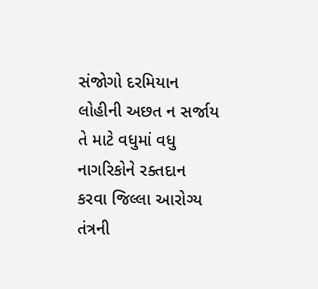સંજોગો દરમિયાન લોહીની અછત ન સર્જાય તે માટે વધુમાં વધુ નાગરિકોને રક્તદાન કરવા જિલ્લા આરોગ્ય તંત્રની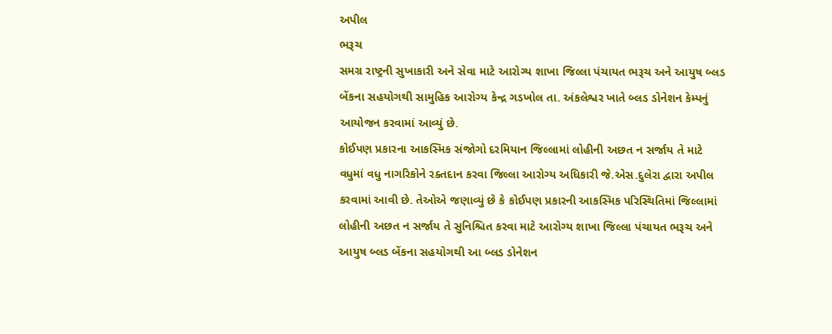અપીલ
ભરૂચ
સમગ્ર રાષ્ટ્રની સુખાકારી અને સેવા માટે આરોગ્ય શાખા જિલ્લા પંચાયત ભરૂચ અને આયુષ બ્લડ બેંકના સહયોગથી સામુહિક આરોગ્ય કેન્દ્ર ગડખોલ તા. અંકલેશ્વર ખાતે બ્લડ ડોનેશન કેમ્પનું આયોજન કરવામાં આવ્યું છે.
કોઈપણ પ્રકારના આકસ્મિક સંજોગો દરમિયાન જિલ્લામાં લોહીની અછત ન સર્જાય તે માટે વધુમાં વધુ નાગરિકોને રક્તદાન કરવા જિલ્લા આરોગ્ય અધિકારી જે.એસ.દુલેરા દ્વારા અપીલ કરવામાં આવી છે. તેઓએ જણાવ્યું છે કે કોઈપણ પ્રકારની આકસ્મિક પરિસ્થિતિમાં જિલ્લામાં લોહીની અછત ન સર્જાય તે સુનિશ્ચિત કરવા માટે આરોગ્ય શાખા જિલ્લા પંચાયત ભરૂચ અને આયુષ બ્લડ બેંકના સહયોગથી આ બ્લડ ડોનેશન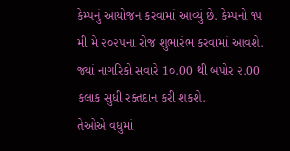કેમ્પનું આયોજન કરવામાં આવ્યું છે. કેમ્પનો ૧૫ મી મે ૨૦૨૫ના રોજ શુભારંભ કરવામાં આવશે. જ્યાં નાગરિકો સવારે 1૦.00 થી બપોર ૨.00 કલાક સુધી રક્તદાન કરી શકશે.
તેઓએ વધુમાં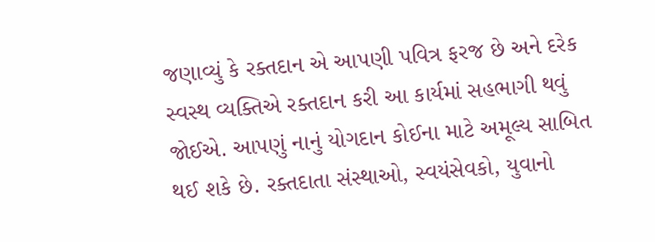જણાવ્યું કે રક્તદાન એ આપણી પવિત્ર ફરજ છે અને દરેક સ્વસ્થ વ્યક્તિએ રક્તદાન કરી આ કાર્યમાં સહભાગી થવું જોઈએ. આપણું નાનું યોગદાન કોઈના માટે અમૂલ્ય સાબિત થઈ શકે છે. રક્તદાતા સંસ્થાઓ, સ્વયંસેવકો, યુવાનો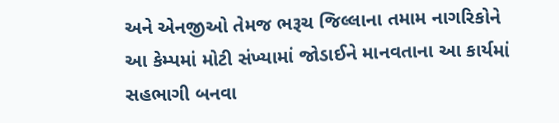અને એનજીઓ તેમજ ભરૂચ જિલ્લાના તમામ નાગરિકોને આ કેમ્પમાં મોટી સંખ્યામાં જોડાઈને માનવતાના આ કાર્યમાં સહભાગી બનવા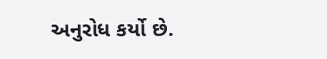અનુરોધ કર્યો છે.